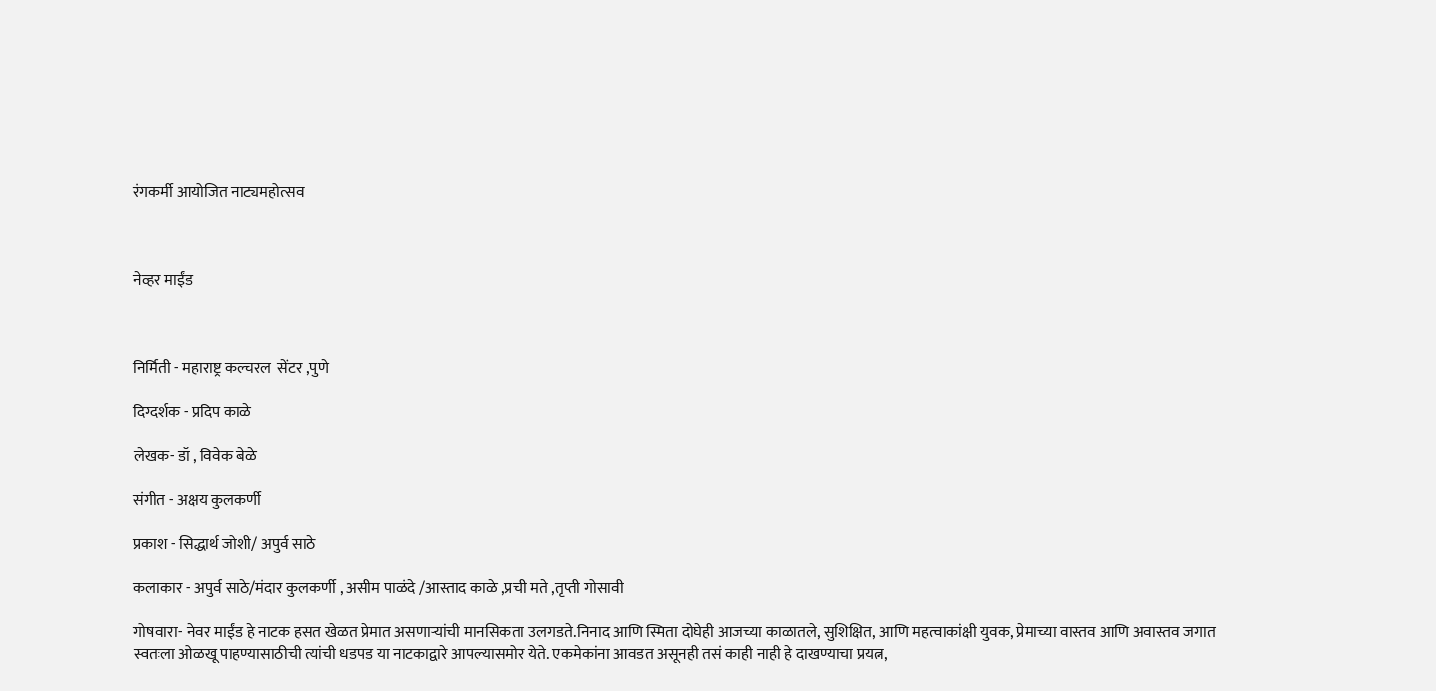रंगकर्मी आयोजित नाट्यमहोत्सव



नेव्हर माईंड



निर्मिती - महाराष्ट्र कल्चरल  सेंटर ,पुणे

दिग्दर्शक - प्रदिप काळे

लेखक- डॉ , विवेक बेळे

संगीत - अक्षय कुलकर्णी

प्रकाश - सिद्धार्थ जोशी/ अपुर्व साठे

कलाकार - अपुर्व साठे/मंदार कुलकर्णी , असीम पाळंदे /आस्ताद काळे ,प्रची मते ,तृप्ती गोसावी

गोषवारा- नेवर माईंड हे नाटक हसत खेळत प्रेमात असणाऱ्यांची मानसिकता उलगडते.निनाद आणि स्मिता दोघेही आजच्या काळातले, सुशिक्षित, आणि महत्वाकांक्षी युवक, प्रेमाच्या वास्तव आणि अवास्तव जगात स्वतःला ओळखू पाहण्यासाठीची त्यांची धडपड या नाटकाद्वारे आपल्यासमोर येते. एकमेकांना आवडत असूनही तसं काही नाही हे दाखण्याचा प्रयत्न,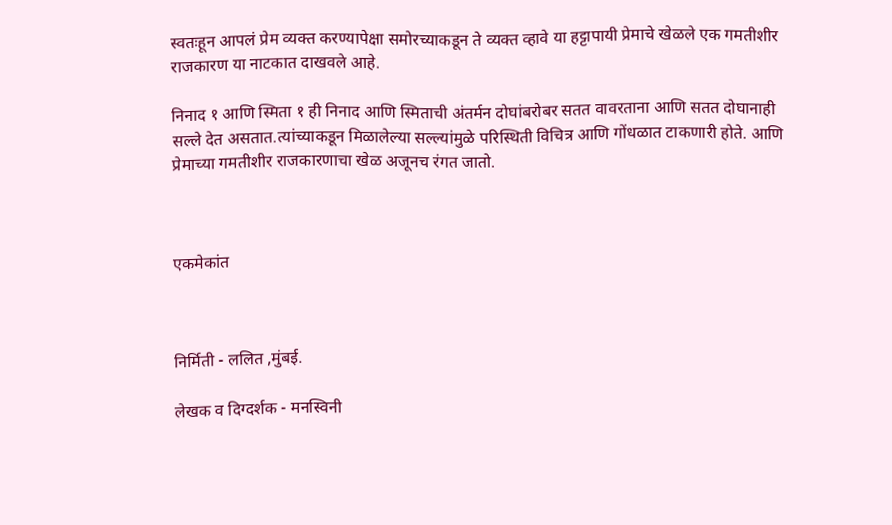स्वतःहून आपलं प्रेम व्यक्त करण्यापेक्षा समोरच्याकडून ते व्यक्त व्हावे या हट्टापायी प्रेमाचे खेळले एक गमतीशीर राजकारण या नाटकात दाखवले आहे.

निनाद १ आणि स्मिता १ ही निनाद आणि स्मिताची अंतर्मन दोघांबरोबर सतत वावरताना आणि सतत दोघानाही सल्ले देत असतात.त्यांच्याकडून मिळालेल्या सल्ल्यांमुळे परिस्थिती विचित्र आणि गोंधळात टाकणारी होते. आणि प्रेमाच्या गमतीशीर राजकारणाचा खेळ अजूनच रंगत जातो.



एकमेकांत



निर्मिती - ललित ,मुंबई.

लेखक व दिग्दर्शक - मनस्विनी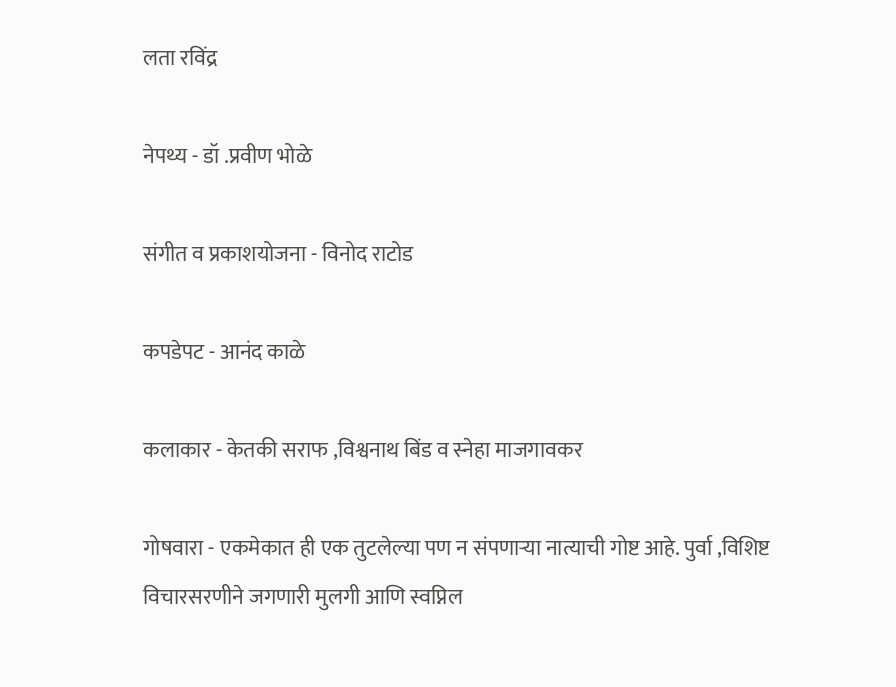लता रविंद्र

नेपथ्य - डॉ .प्रवीण भोळे

संगीत व प्रकाशयोजना - विनोद राटोड

कपडेपट - आनंद काळे

कलाकार - केतकी सराफ ,विश्वनाथ बिंड व स्नेहा माजगावकर

गोषवारा - एकमेकात ही एक तुटलेल्या पण न संपणार्‍या नात्याची गोष्ट आहे. पुर्वा ,विशिष्ट विचारसरणीने जगणारी मुलगी आणि स्वप्निल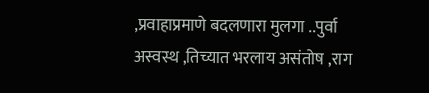,प्रवाहाप्रमाणे बदलणारा मुलगा ..पुर्वा अस्वस्थ ,तिच्यात भरलाय असंतोष ,राग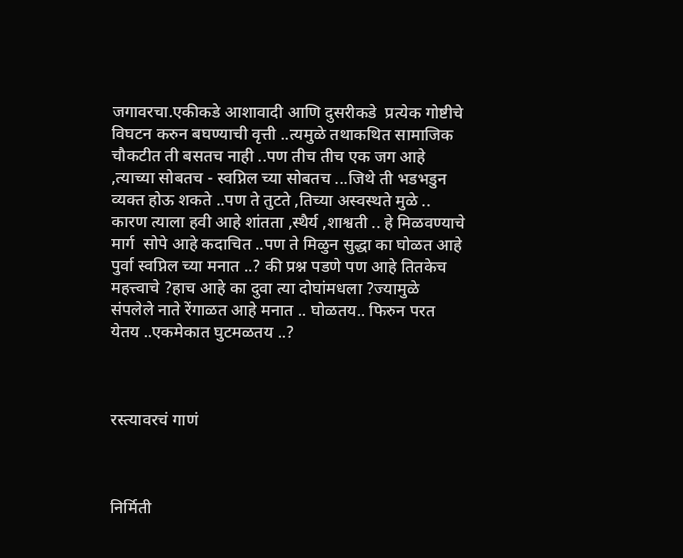जगावरचा.एकीकडे आशावादी आणि दुसरीकडे  प्रत्येक गोष्टीचे विघटन करुन बघण्याची वृत्ती ..त्यमुळे तथाकथित सामाजिक चौकटीत ती बसतच नाही ..पण तीच तीच एक जग आहे ,त्याच्या सोबतच - स्वप्निल च्या सोबतच ...जिथे ती भडभडुन व्यक्त होऊ शकते ..पण ते तुटते ,तिच्या अस्वस्थते मुळे .. कारण त्याला हवी आहे शांतता ,स्थैर्य ,शाश्वती .. हे मिळवण्याचे मार्ग  सोपे आहे कदाचित ..पण ते मिळुन सुद्धा का घोळत आहे पुर्वा स्वप्निल च्या मनात ..? की प्रश्न पडणे पण आहे तितकेच महत्त्वाचे ?हाच आहे का दुवा त्या दोघांमधला ?ज्यामुळे संपलेले नाते रेंगाळत आहे मनात .. घोळतय.. फिरुन परत येतय ..एकमेकात घुटमळतय ..?



रस्त्यावरचं गाणं



निर्मिती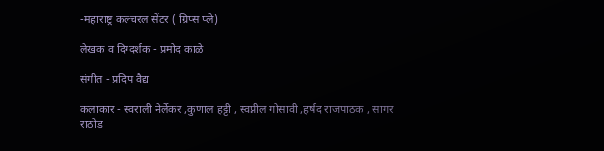-महाराष्ट्र कल्चरल सेंटर ( ग्रिप्स प्ले)

लेखक व दिग्दर्शक - प्रमोद काळे

संगीत - प्रदिप वैद्य

कलाकार - स्वराली नेर्लेकर ,कुणाल हट्टी , स्वप्नील गोसावी ,हर्षद राजपाठक , सागर राठोड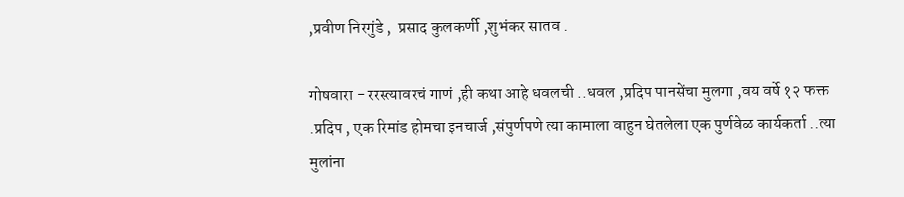,प्रवीण निरगुंडे ,  प्रसाद कुलकर्णी ,शुभंकर सातव .

गोषवारा - ररस्त्यावरचं गाणं ,ही कथा आहे धवलची ..धवल ,प्रदिप पानसेंचा मुलगा ,वय वर्षे १२ फक्त .प्रदिप , एक रिमांड होमचा इनचार्ज ,संपुर्णपणे त्या कामाला वाहुन घेतलेला एक पुर्णवेळ कार्यकर्ता ..त्या मुलांना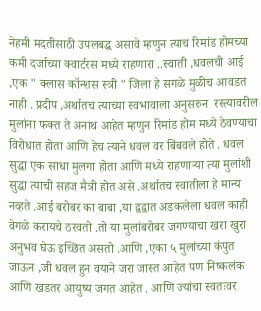नेहमी मदतीसाठी उपलबद्ध असावे म्हणुन त्याच रिमांड होमच्या कमी दर्जाच्या क्वार्टरस मध्ये राहणारा ..स्वाती ,धवलची आई ,एक " क्लास कॉन्शस स्त्री " जिला हे सगळे मुळीच आवडत नाही . प्रदीप ,अर्थातच त्याच्या स्वभावाला अनुसरुन  रस्त्यावरील मुलांना फक्त ते अनाथ आहेत म्हणुन रिमांड होम मध्ये ठेवण्याचा विरोधात होता आणि हेच त्याने धवल वर बिंबवले होते . धवल सुद्धा एक साधा मुलगा होता आणि मध्ये राहणार्‍या त्या मुलांशी सुद्धा त्याची सहज मैत्री होत असे .अर्थातच स्वातीला हे मान्य नव्हते .आई बरोबर का बाबा ,या द्वद्वात अडकलेला धवल काही वेगळे करायचे ठरवतो .तो या मुलांबरोबर जगण्याचा खरा खुरा अनुभव घेऊ इच्छित असतो .आणि ,एका ५ मुलांच्या कंपुत जाऊन ,जी धवल हुन वयाने जरा जास्त आहेत पण निष्कलंक आणि खडतर आयुष्य जगत आहेत . आणि ज्यांचा स्वतःवर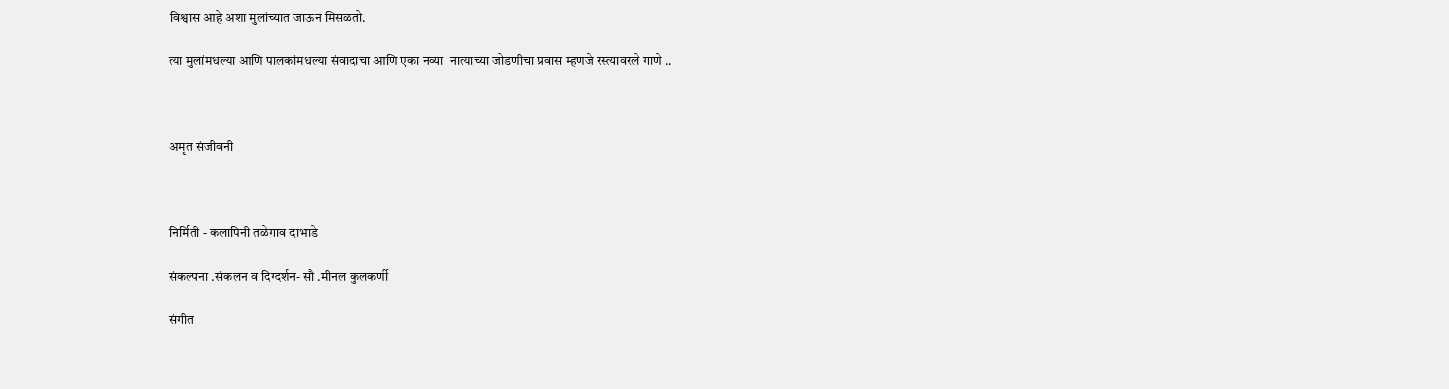विश्वास आहे अशा मुलांच्यात जाऊन मिसळतो.

त्या मुलांमधल्या आणि पालकांमधल्या संवादाचा आणि एका नव्या  नात्याच्या जोडणीचा प्रवास म्हणजे रस्त्यावरले गाणे ..



अमृत संजीवनी



निर्मिती - कलापिनी तळेगाव दाभाडे

संकल्पना .संकलन व दिग्दर्शन- सौ .मीनल कुलकर्णी

संगीत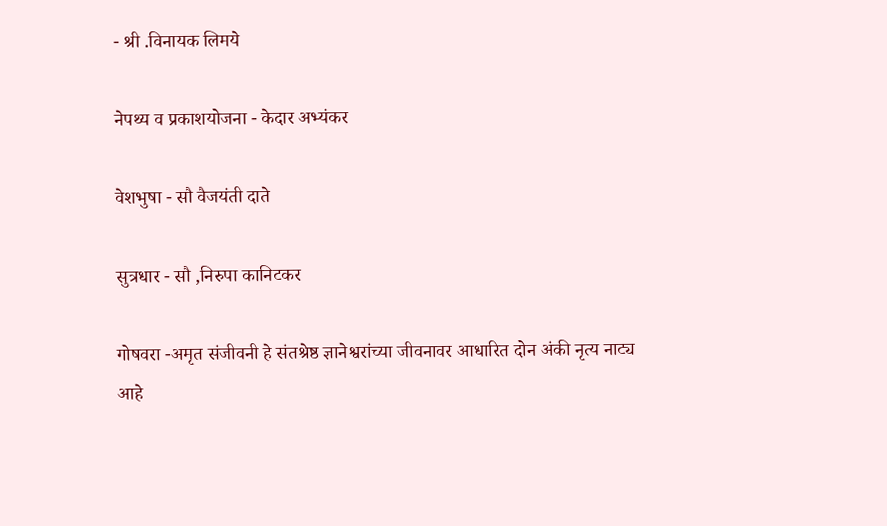- श्री .विनायक लिमये

नेपथ्य व प्रकाशयोजना - केदार अभ्यंकर

वेशभुषा - सौ वैजयंती दाते

सुत्रधार - सौ ,निरुपा कानिटकर

गोषवरा -अमृत संजीवनी हे संतश्रेष्ठ ज्ञानेश्वरांच्या जीवनावर आधारित दोन अंकी नृत्य नाट्य आहे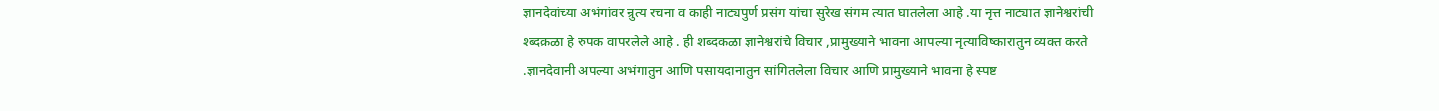ज्ञानदेवांच्या अभंगांवर न्रुत्य रचना व काही नाट्यपुर्ण प्रसंग यांचा सुरेख संगम त्यात घातलेला आहे .या नृत्त नाट्यात ज्ञानेश्वरांची श्ब्दक़ळा हे रुपक वापरलेले आहे . ही शब्दकळा ज्ञानेश्वरांचे विचार ,प्रामुख्याने भावना आपल्या नृत्याविष्कारातुन व्यक्त करते .ज्ञानदेवानी अपल्या अभंगातुन आणि पसायदानातुन सांगितलेला विचार आणि प्रामुख्याने भावना हे स्पष्ट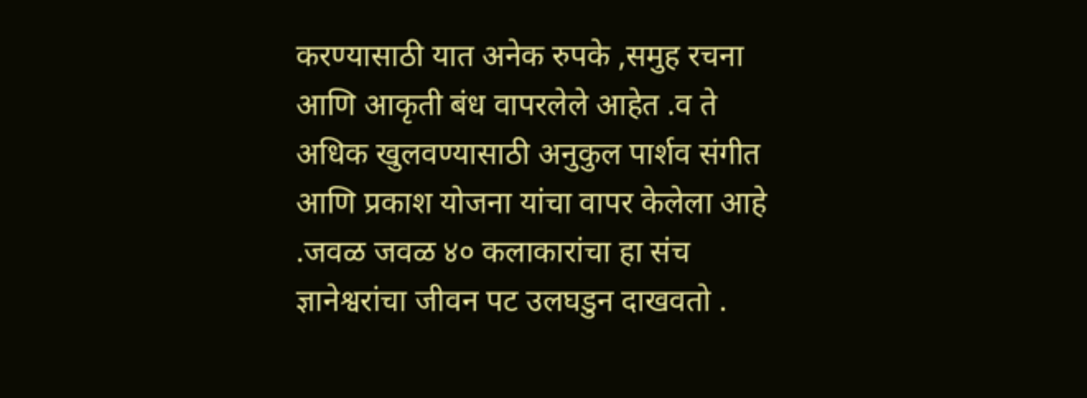करण्यासाठी यात अनेक रुपके ,समुह रचना आणि आकृती बंध वापरलेले आहेत .व ते अधिक खुलवण्यासाठी अनुकुल पार्शव संगीत आणि प्रकाश योजना यांचा वापर केलेला आहे .जवळ जवळ ४० कलाकारांचा हा संच ज्ञानेश्वरांचा जीवन पट उलघडुन दाखवतो .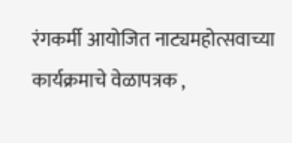रंगकर्मी आयोजित नाट्यमहोत्सवाच्या कार्यक्रमाचे वेळापत्रक ,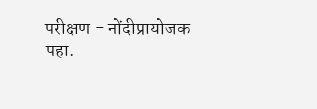परीक्षण - नोंदीप्रायोजक पहा.